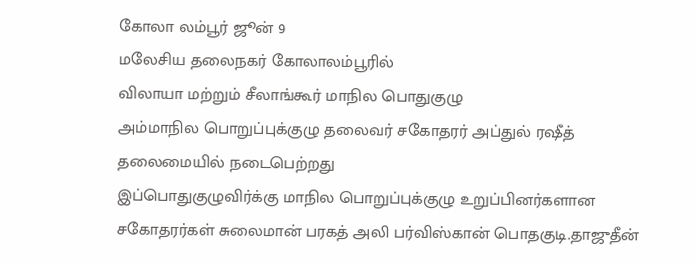கோலா லம்பூர் ஜூன் 9
மலேசிய தலைநகர் கோலாலம்பூரில்
விலாயா மற்றும் சீலாங்கூர் மாநில பொதுகுழு
அம்மாநில பொறுப்புக்குழு தலைவர் சகோதரர் அப்துல் ரஷீத் தலைமையில் நடைபெற்றது
இப்பொதுகுழுவிர்க்கு மாநில பொறுப்புக்குழு உறுப்பினர்களான சகோதரர்கள் சுலைமான் பரகத் அலி பர்விஸ்கான் பொதகுடி.தாஜுதீன்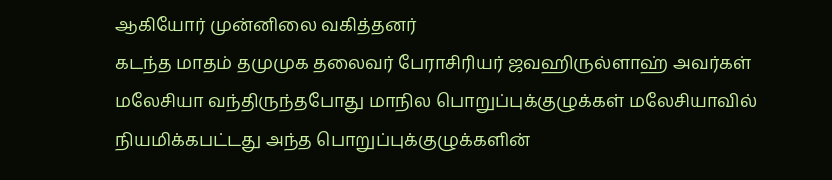ஆகியோர் முன்னிலை வகித்தனர்
கடந்த மாதம் தமுமுக தலைவர் பேராசிரியர் ஜவஹிருல்ளாஹ் அவர்கள் மலேசியா வந்திருந்தபோது மாநில பொறுப்புக்குழுக்கள் மலேசியாவில் நியமிக்கபட்டது அந்த பொறுப்புக்குழுக்களின்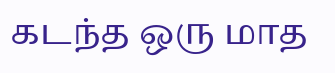கடந்த ஒரு மாத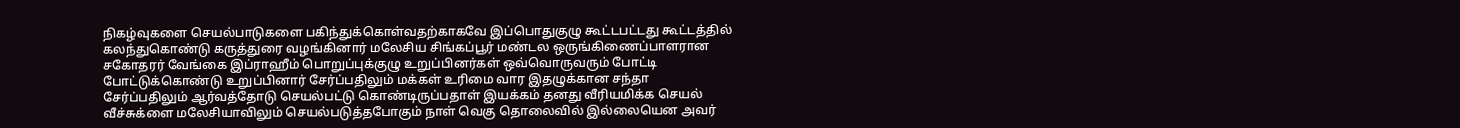நிகழ்வுகளை செயல்பாடுகளை பகிந்துக்கொள்வதற்காகவே இப்பொதுகுழு கூட்டபட்டது கூட்டத்தில் கலந்துகொண்டு கருத்துரை வழங்கினார் மலேசிய சிங்கப்பூர் மண்டல ஒருங்கிணைப்பாளரான சகோதரர் வேங்கை இப்ராஹீம் பொறுப்புக்குழு உறுப்பினர்கள் ஒவ்வொருவரும் போட்டி போட்டுக்கொண்டு உறுப்பினார் சேர்ப்பதிலும் மக்கள் உரிமை வார இதழுக்கான சந்தா சேர்ப்பதிலும் ஆர்வத்தோடு செயல்பட்டு கொண்டிருப்பதாள் இயக்கம் தனது வீரியமிக்க செயல் வீச்சுக்ளை மலேசியாவிலும் செயல்படுத்தபோகும் நாள் வெகு தொலைவில் இல்லையென அவர்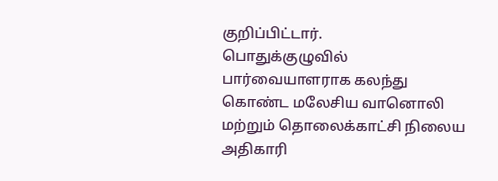குறிப்பிட்டார்.
பொதுக்குழுவில் பார்வையாளராக கலந்து கொண்ட மலேசிய வானொலி மற்றும் தொலைக்காட்சி நிலைய அதிகாரி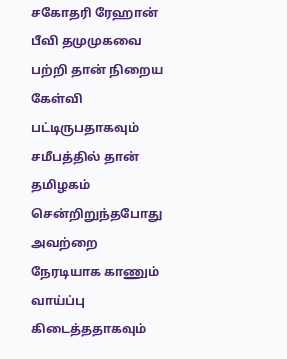சகோதரி ரேஹான் பீவி தமுமுகவை பற்றி தான் நிறைய கேள்வி பட்டிருபதாகவும் சமீபத்தில் தான் தமிழகம் சென்றிறுந்தபோது அவற்றை நேரடியாக காணும் வாய்ப்பு கிடைத்ததாகவும்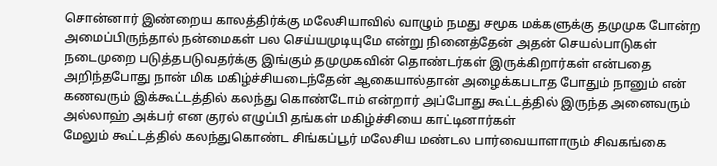சொன்னார் இண்றைய காலத்திர்க்கு மலேசியாவில் வாழும் நமது சமூக மக்களுக்கு தமுமுக போன்ற அமைப்பிருந்தால் நன்மைகள் பல செய்யமுடியுமே என்று நினைத்தேன் அதன் செயல்பாடுகள் நடைமுறை படுத்தபடுவதர்க்கு இங்கும் தமுமுகவின் தொண்டர்கள் இருக்கிறார்கள் என்பதை அறிந்தபோது நான் மிக மகிழ்ச்சியடைந்தேன் ஆகையால்தான் அழைக்கபடாத போதும் நானும் என் கணவரும் இக்கூட்டத்தில் கலந்து கொண்டோம் என்றார் அப்போது கூட்டத்தில் இருந்த அனைவரும் அல்லாஹ் அக்பர் என குரல் எழுப்பி தங்கள் மகிழ்ச்சியை காட்டினார்கள்
மேலும் கூட்டத்தில் கலந்துகொண்ட சிங்கப்பூர் மலேசிய மண்டல பார்வையாளாரும் சிவகங்கை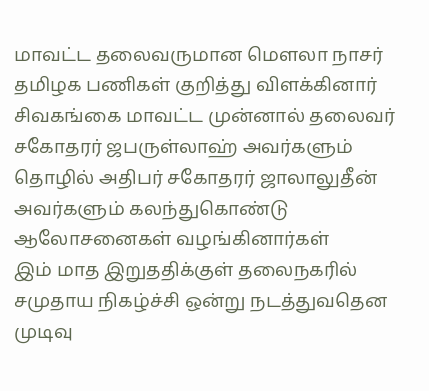மாவட்ட தலைவருமான மௌலா நாசர் தமிழக பணிகள் குறித்து விளக்கினார் சிவகங்கை மாவட்ட முன்னால் தலைவர் சகோதரர் ஜபருள்லாஹ் அவர்களும் தொழில் அதிபர் சகோதரர் ஜாலாலுதீன் அவர்களும் கலந்துகொண்டு ஆலோசனைகள் வழங்கினார்கள்
இம் மாத இறுததிக்குள் தலைநகரில் சமுதாய நிகழ்ச்சி ஒன்று நடத்துவதென முடிவு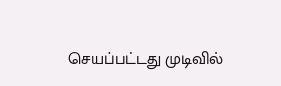செயப்பட்டது முடிவில்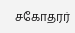சகோதரர்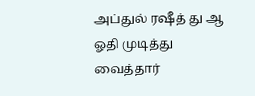அப்துல் ரஷீத் து ஆ ஓதி முடித்து வைத்தார்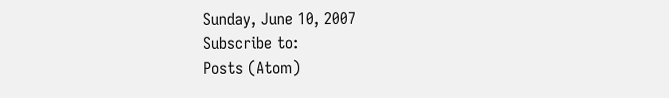Sunday, June 10, 2007
Subscribe to:
Posts (Atom)